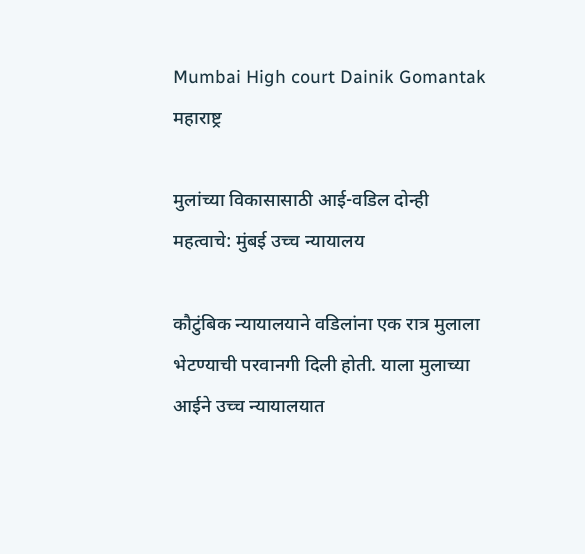Mumbai High court Dainik Gomantak
महाराष्ट्र

मुलांच्या विकासासाठी आई-वडिल दोन्ही महत्वाचे: मुंबई उच्च न्यायालय

कौटुंबिक न्यायालयाने वडिलांना एक रात्र मुलाला भेटण्याची परवानगी दिली होती. याला मुलाच्या आईने उच्च न्यायालयात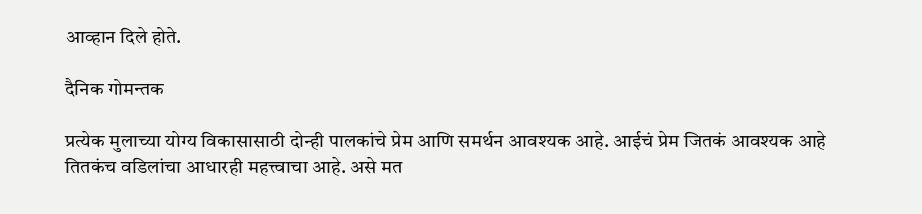आव्हान दिले होते.

दैनिक गोमन्तक

प्रत्येक मुलाच्या योग्य विकासासाठी दोन्ही पालकांचे प्रेम आणि समर्थन आवश्यक आहे. आईचं प्रेम जितकं आवश्यक आहे तितकंच वडिलांचा आधारही महत्त्वाचा आहे. असे मत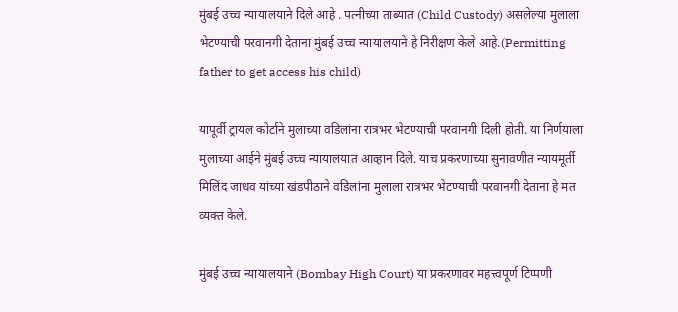मुंबई उच्च न्यायालयाने दिले आहे . पत्नीच्या ताब्यात (Child Custody) असलेल्या मुलाला भेटण्याची परवानगी देताना मुंबई उच्च न्यायालयाने हे निरीक्षण केले आहे.(Permitting father to get access his child)

यापूर्वी ट्रायल कोर्टाने मुलाच्या वडिलांना रात्रभर भेटण्याची परवानगी दिली होती. या निर्णयाला मुलाच्या आईने मुंबई उच्च न्यायालयात आव्हान दिले. याच प्रकरणाच्या सुनावणीत न्यायमूर्ती मिलिंद जाधव यांच्या खंडपीठाने वडिलांना मुलाला रात्रभर भेटण्याची परवानगी देताना हे मत व्यक्त केले.

मुंबई उच्च न्यायालयाने (Bombay High Court) या प्रकरणावर महत्त्वपूर्ण टिप्पणी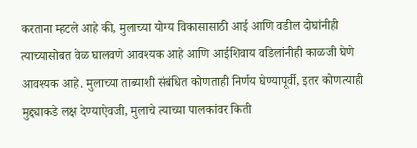करताना म्हटले आहे की, मुलाच्या योग्य विकासासाठी आई आणि वडील दोघांनीही त्याच्यासोबत वेळ घालवणे आवश्यक आहे आणि आईशिवाय वडिलांनीही काळजी घेणे आवश्यक आहे. मुलाच्या ताब्याशी संबंधित कोणताही निर्णय घेण्यापूर्वी, इतर कोणत्याही मुद्द्याकडे लक्ष देण्याऐवजी, मुलाचे त्याच्या पालकांवर किती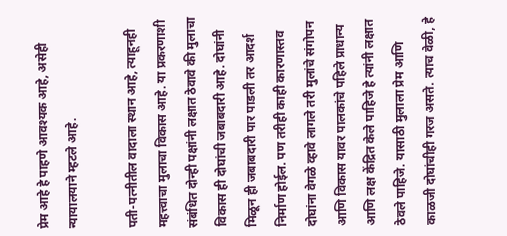प्रेम आहे हे पाहणे आवश्यक आहे, असेही न्यायालयाने म्हटले आहे.

पती-पत्नीतील वादाला स्थान आहे, त्याहूनही महत्त्वाचा मुलाचा विकास आहे. या प्रकरणाशी संबंधित दोन्ही पक्षांनी लक्षात ठेवावे की मुलाचा विकास ही दोघांची जबाबदारी आहे. दोघांनी मिळून ही जबाबदारी पार पाडली तर आदर्श निर्माण होईल. पण तरीही काही कारणास्तव दोघांना वेगळे व्हावे लागले तरी मुलांचे संगोपन आणि विकास यावर पालकांचे पहिले प्राधान्य आणि लक्ष केंद्रित केले पाहिजे हे त्यांनी लक्षात ठेवले पाहिजे. यासाठी मुलाला प्रेम आणि काळजी दोघांचीही गरज असते. त्याच वेळी, हे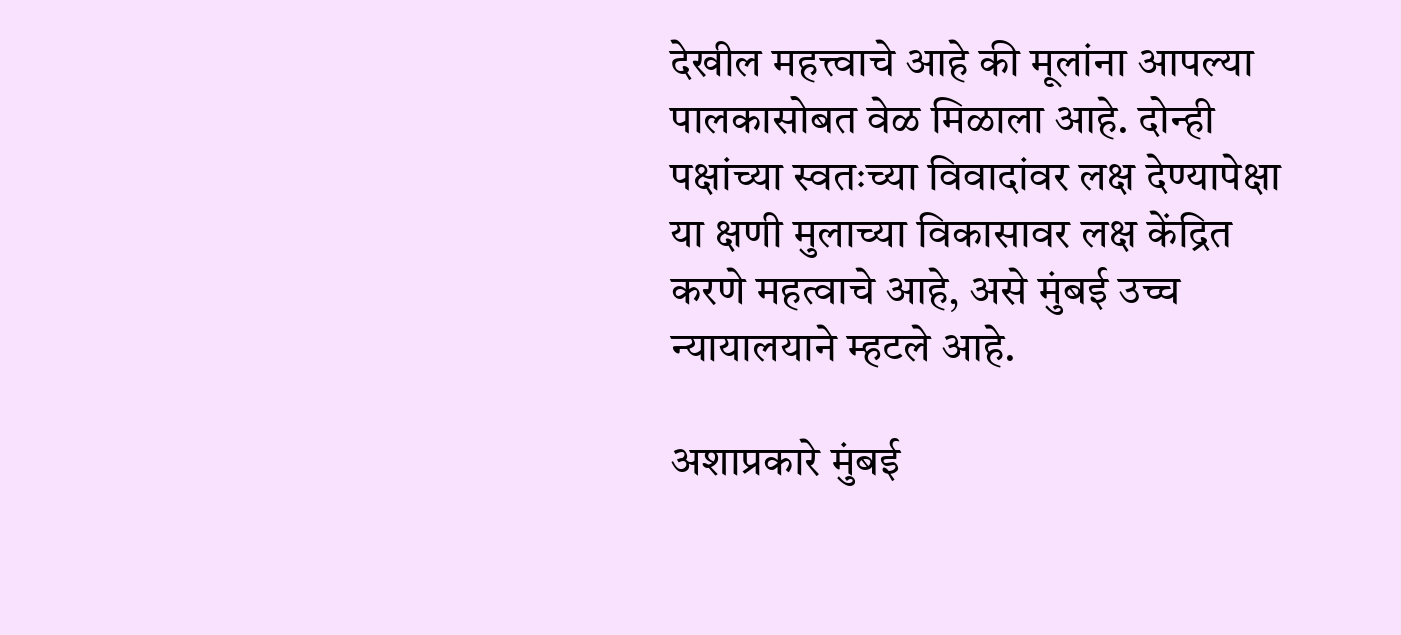देखील महत्त्वाचे आहे की मूलांना आपल्या पालकासोबत वेळ मिळाला आहे. दोन्ही पक्षांच्या स्वतःच्या विवादांवर लक्ष देण्यापेक्षा या क्षणी मुलाच्या विकासावर लक्ष केंद्रित करणे महत्वाचे आहे, असे मुंबई उच्च न्यायालयाने म्हटले आहे.

अशाप्रकारे मुंबई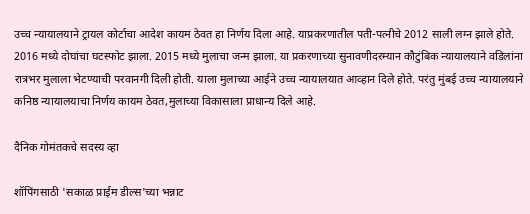उच्च न्यायालयाने ट्रायल कोर्टाचा आदेश कायम ठेवत हा निर्णय दिला आहे. याप्रकरणातील पती-पत्नीचे 2012 साली लग्न झाले होते. 2016 मध्ये दोघांचा घटस्फोट झाला. 2015 मध्ये मुलाचा जन्म झाला. या प्रकरणाच्या सुनावणीदरम्यान कौटुंबिक न्यायालयाने वडिलांना रात्रभर मुलाला भेटण्याची परवानगी दिली होती. याला मुलाच्या आईने उच्च न्यायालयात आव्हान दिले होते. परंतु मुंबई उच्च न्यायालयाने कनिष्ठ न्यायालयाचा निर्णय कायम ठेवत,मुलाच्या विकासाला प्राधान्य दिले आहे.

दैनिक गोमंतकचे सदस्य व्हा

शॉपिंगसाठी 'सकाळ प्राईम डील्स'च्या भन्नाट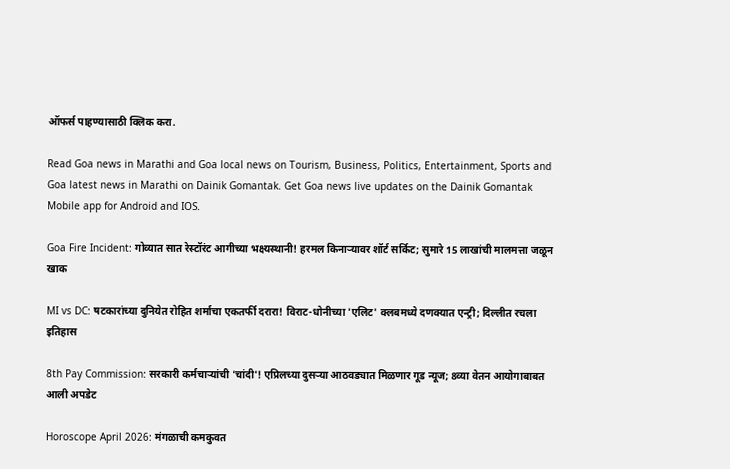ऑफर्स पाहण्यासाठी क्लिक करा.

Read Goa news in Marathi and Goa local news on Tourism, Business, Politics, Entertainment, Sports and Goa latest news in Marathi on Dainik Gomantak. Get Goa news live updates on the Dainik Gomantak Mobile app for Android and IOS.

Goa Fire Incident: गोव्यात सात रेस्टॉरंट आगीच्या भक्ष्यस्थानी! हरमल किनाऱ्यावर शॉर्ट सर्किट; सुमारे 15 लाखांची मालमत्ता जळून खाक

MI vs DC: षटकारांच्या दुनियेत रोहित शर्माचा एकतर्फी दरारा! विराट-धोनीच्या 'एलिट' क्लबमध्ये दणक्यात एन्ट्री; दिल्लीत रचला इतिहास

8th Pay Commission: सरकारी कर्मचाऱ्यांची 'चांदी'! एप्रिलच्या दुसऱ्या आठवड्यात मिळणार गूड न्यूज; 8व्या वेतन आयोगाबाबत आली अपडेट

Horoscope April 2026: मंगळाची कमकुवत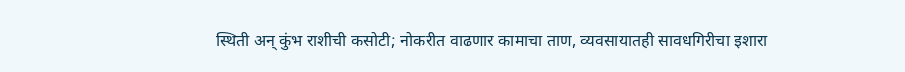स्थिती अन् कुंभ राशीची कसोटी; नोकरीत वाढणार कामाचा ताण, व्यवसायातही सावधगिरीचा इशारा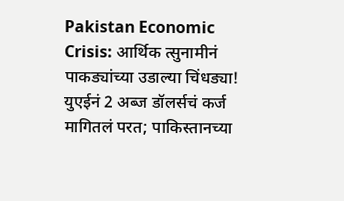Pakistan Economic Crisis: आर्थिक त्सुनामीनं पाकड्यांच्या उडाल्या चिंधड्या! युएईनं 2 अब्ज डॉलर्सचं कर्ज मागितलं परत; पाकिस्तानच्या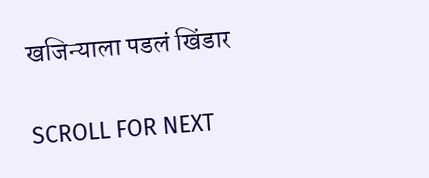खजिन्याला पडलं खिंडार

SCROLL FOR NEXT